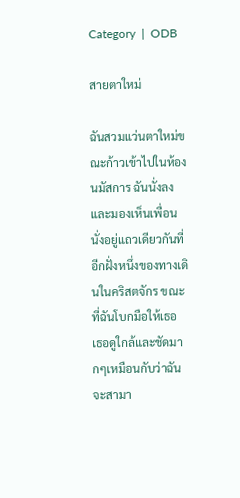Category  |  ODB

สายตาใหม่

ฉันสวมแว่นตาใหม่ขณะก้าวเข้าไปในห้องนมัสการ ฉันนั่งลงและมองเห็นเพื่อนนั่งอยู่แถวเดียวกันที่อีกฝั่งหนึ่งของทางเดินในคริสตจักร ขณะที่ฉันโบกมือให้เธอ เธอดูใกล้และชัดมากๆเหมือนกับว่าฉันจะสามา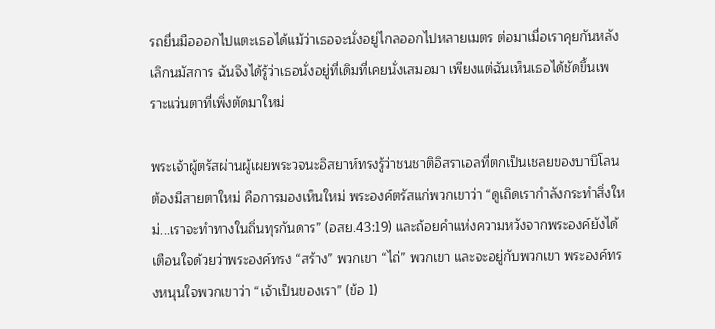รถยื่นมือออกไปแตะเธอได้แม้ว่าเธอจะนั่งอยู่ไกลออกไปหลายเมตร ต่อมาเมื่อเราคุยกันหลังเลิกนมัสการ ฉันจึงได้รู้ว่าเธอนั่งอยู่ที่เดิมที่เคยนั่งเสมอมา เพียงแต่ฉันเห็นเธอได้ชัดขึ้นเพราะแว่นตาที่เพิ่งตัดมาใหม่

พระเจ้าผู้ตรัสผ่านผู้เผยพระวจนะอิสยาห์ทรงรู้ว่าชนชาติอิสราเอลที่ตกเป็นเชลยของบาบิโลนต้องมีสายตาใหม่ คือการมองเห็นใหม่ พระองค์ตรัสแก่พวกเขาว่า “ดูเถิดเรากำลังกระทำสิ่งใหม่...เราจะทำทางในถิ่นทุรกันดาร” (อสย.43:19) และถ้อยคำแห่งความหวังจากพระองค์ยังได้เตือนใจด้วยว่าพระองค์ทรง “สร้าง” พวกเขา “ไถ่” พวกเขา และจะอยู่กับพวกเขา พระองค์ทรงหนุนใจพวกเขาว่า “เจ้าเป็นของเรา” (ข้อ 1)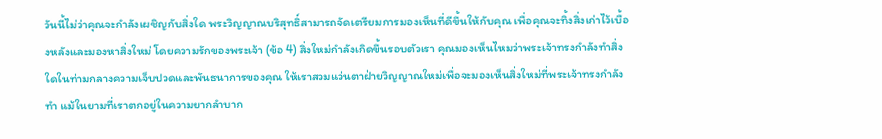วันนี้ไม่ว่าคุณจะกำลังเผชิญกับสิ่งใด พระวิญญาณบริสุทธิ์สามารถจัดเตรียมการมองเห็นที่ดีขึ้นให้กับคุณ เพื่อคุณจะทิ้งสิ่งเก่าไว้เบื้องหลังและมองหาสิ่งใหม่ โดยความรักของพระเจ้า (ข้อ 4) สิ่งใหม่กำลังเกิดขึ้นรอบตัวเรา คุณมองเห็นไหมว่าพระเจ้าทรงกำลังทำสิ่งใดในท่ามกลางความเจ็บปวดและพันธนาการของคุณ ให้เราสวมแว่นตาฝ่ายวิญญาณใหม่เพื่อจะมองเห็นสิ่งใหม่ที่พระเจ้าทรงกำลังทำ แม้ในยามที่เราตกอยู่ในความยากลำบาก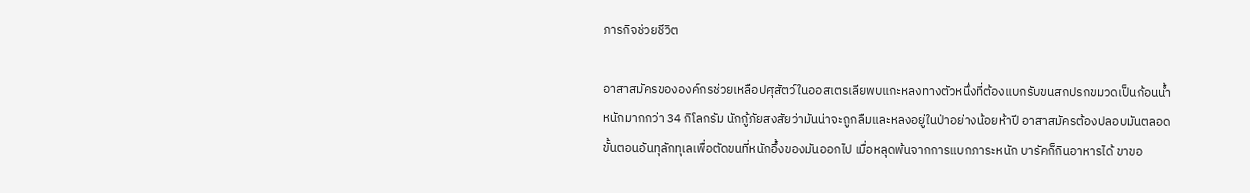ภารกิจช่วยชีวิต

อาสาสมัครขององค์กรช่วยเหลือปศุสัตว์ในออสเตรเลียพบแกะหลงทางตัวหนึ่งที่ต้องแบกรับขนสกปรกขมวดเป็นก้อนน้ำหนักมากกว่า 34 กิโลกรัม นักกู้ภัยสงสัยว่ามันน่าจะถูกลืมและหลงอยู่ในป่าอย่างน้อยห้าปี อาสาสมัครต้องปลอบมันตลอดขั้นตอนอันทุลักทุเลเพื่อตัดขนที่หนักอึ้งของมันออกไป เมื่อหลุดพ้นจากการแบกภาระหนัก บารัคก็กินอาหารได้ ขาขอ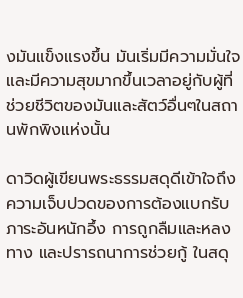งมันแข็งแรงขึ้น มันเริ่มมีความมั่นใจและมีความสุขมากขึ้นเวลาอยู่กับผู้ที่ช่วยชีวิตของมันและสัตว์อื่นๆในสถานพักพิงแห่งนั้น

ดาวิดผู้เขียนพระธรรมสดุดีเข้าใจถึงความเจ็บปวดของการต้องแบกรับภาระอันหนักอึ้ง การถูกลืมและหลงทาง และปรารถนาการช่วยกู้ ในสดุ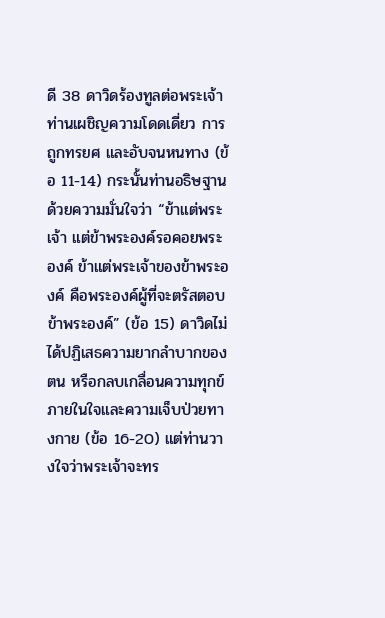ดี 38 ดาวิดร้องทูลต่อพระเจ้า ท่านเผชิญความโดดเดี่ยว การถูกทรยศ และอับจนหนทาง (ข้อ 11-14) กระนั้นท่านอธิษฐานด้วยความมั่นใจว่า “ข้าแต่พระเจ้า แต่ข้าพระองค์รอคอยพระองค์ ข้าแต่พระเจ้าของข้าพระองค์ คือพระองค์ผู้ที่จะตรัสตอบข้าพระองค์” (ข้อ 15) ดาวิดไม่ได้ปฏิเสธความยากลำบากของตน หรือกลบเกลื่อนความทุกข์ภายในใจและความเจ็บป่วยทางกาย (ข้อ 16-20) แต่ท่านวางใจว่าพระเจ้าจะทร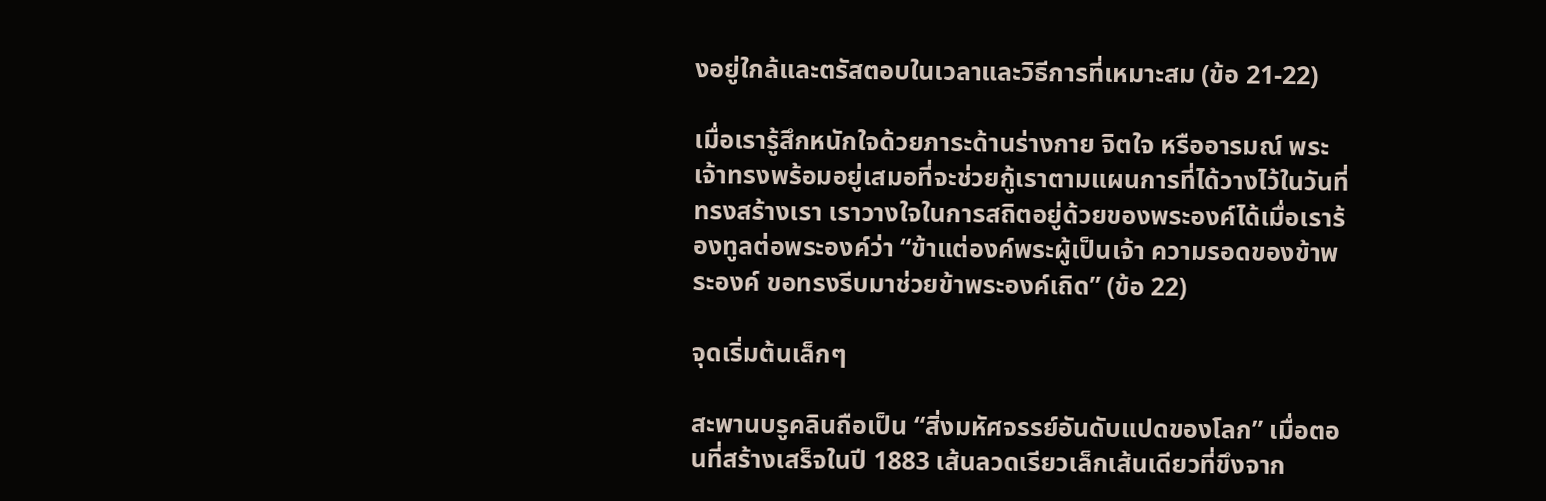งอยู่ใกล้และตรัสตอบในเวลาและวิธีการที่เหมาะสม (ข้อ 21-22)

เมื่อเรารู้สึกหนักใจด้วยภาระด้านร่างกาย จิตใจ หรืออารมณ์ พระเจ้าทรงพร้อมอยู่เสมอที่จะช่วยกู้เราตามแผนการที่ได้วางไว้ในวันที่ทรงสร้างเรา เราวางใจในการสถิตอยู่ด้วยของพระองค์ได้เมื่อเราร้องทูลต่อพระองค์ว่า “ข้าแต่องค์พระผู้เป็นเจ้า ความรอดของข้าพระองค์ ขอทรงรีบมาช่วยข้าพระองค์เถิด” (ข้อ 22)

จุดเริ่มต้นเล็กๆ

สะพานบรูคลินถือเป็น “สิ่งมหัศจรรย์อันดับแปดของโลก” เมื่อตอนที่สร้างเสร็จในปี 1883 เส้นลวดเรียวเล็กเส้นเดียวที่ขึงจาก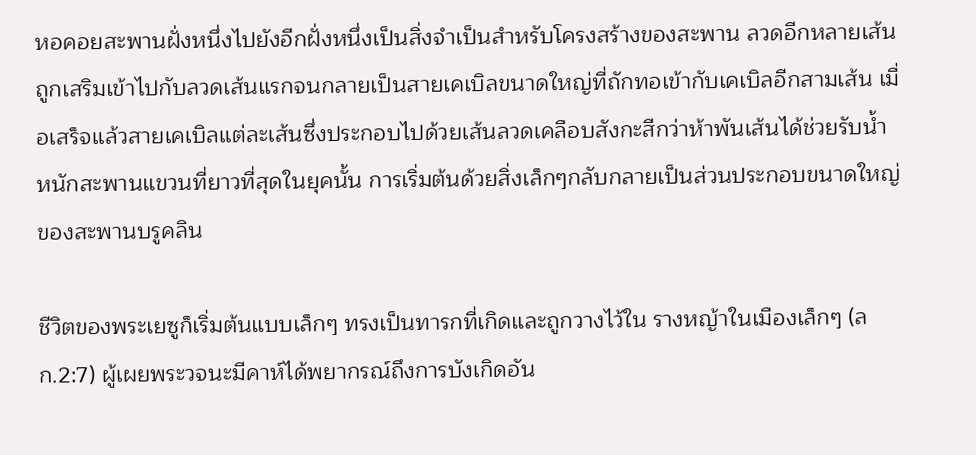หอคอยสะพานฝั่งหนึ่งไปยังอีกฝั่งหนึ่งเป็นสิ่งจำเป็นสำหรับโครงสร้างของสะพาน ลวดอีกหลายเส้นถูกเสริมเข้าไปกับลวดเส้นแรกจนกลายเป็นสายเคเบิลขนาดใหญ่ที่ถักทอเข้ากับเคเบิลอีกสามเส้น เมื่อเสร็จแล้วสายเคเบิลแต่ละเส้นซึ่งประกอบไปด้วยเส้นลวดเคลือบสังกะสีกว่าห้าพันเส้นได้ช่วยรับน้ำหนักสะพานแขวนที่ยาวที่สุดในยุคนั้น การเริ่มต้นด้วยสิ่งเล็กๆกลับกลายเป็นส่วนประกอบขนาดใหญ่ของสะพานบรูคลิน

ชีวิตของพระเยซูก็เริ่มต้นแบบเล็กๆ ทรงเป็นทารกที่เกิดและถูกวางไว้ใน รางหญ้าในเมืองเล็กๆ (ลก.2:7) ผู้เผยพระวจนะมีคาห์ได้พยากรณ์ถึงการบังเกิดอัน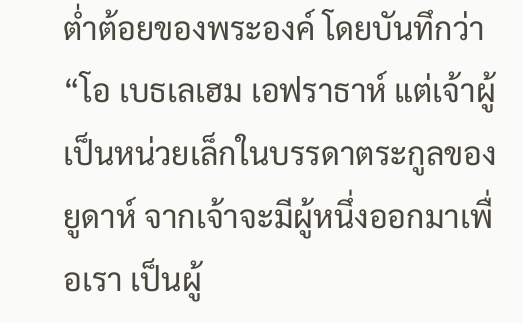ต่ำต้อยของพระองค์ โดยบันทึกว่า “โอ เบธเลเฮม เอฟราธาห์ แต่เจ้าผู้เป็นหน่วยเล็กในบรรดาตระกูลของยูดาห์ จากเจ้าจะมีผู้หนึ่งออกมาเพื่อเรา เป็นผู้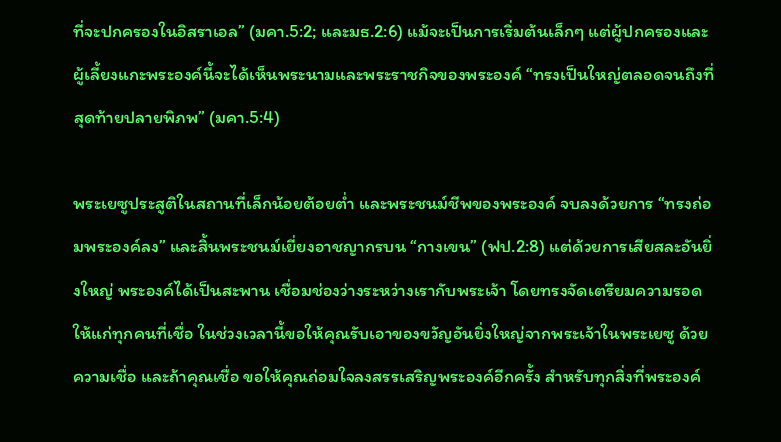ที่จะปกครองในอิสราเอล” (มคา.5:2; และมธ.2:6) แม้จะเป็นการเริ่มต้นเล็กๆ แต่ผู้ปกครองและผู้เลี้ยงแกะพระองค์นี้จะได้เห็นพระนามและพระราชกิจของพระองค์ “ทรงเป็นใหญ่ตลอดจนถึงที่สุดท้ายปลายพิภพ” (มคา.5:4)

พระเยซูประสูติในสถานที่เล็กน้อยต้อยต่ำ และพระชนม์ชีพของพระองค์ จบลงด้วยการ “ทรงถ่อมพระองค์ลง” และสิ้นพระชนม์เยี่ยงอาชญากรบน “กางเขน” (ฟป.2:8) แต่ด้วยการเสียสละอันยิ่งใหญ่ พระองค์ได้เป็นสะพาน เชื่อมช่องว่างระหว่างเรากับพระเจ้า โดยทรงจัดเตรียมความรอดให้แก่ทุกคนที่เชื่อ ในช่วงเวลานี้ขอให้คุณรับเอาของขวัญอันยิ่งใหญ่จากพระเจ้าในพระเยซู ด้วยความเชื่อ และถ้าคุณเชื่อ ขอให้คุณถ่อมใจลงสรรเสริญพระองค์อีกครั้ง สำหรับทุกสิ่งที่พระองค์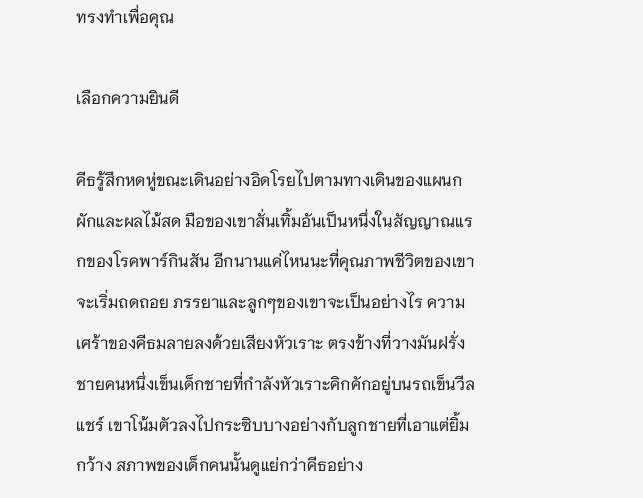ทรงทำเพื่อคุณ

เลือกความยินดี

คีธรู้สึกหดหู่ขณะเดินอย่างอิดโรยไปตามทางเดินของแผนกผักและผลไม้สด มือของเขาสั่นเทิ้มอันเป็นหนึ่งในสัญญาณแรกของโรคพาร์กินสัน อีกนานแค่ไหนนะที่คุณภาพชีวิตของเขาจะเริ่มถดถอย ภรรยาและลูกๆของเขาจะเป็นอย่างไร ความเศร้าของคีธมลายลงด้วยเสียงหัวเราะ ตรงข้างที่วางมันฝรั่ง ชายคนหนึ่งเข็นเด็กชายที่กำลังหัวเราะคิกคักอยู่บนรถเข็นวีลแชร์ เขาโน้มตัวลงไปกระซิบบางอย่างกับลูกชายที่เอาแต่ยิ้มกว้าง สภาพของเด็กคนนั้นดูแย่กว่าคีธอย่าง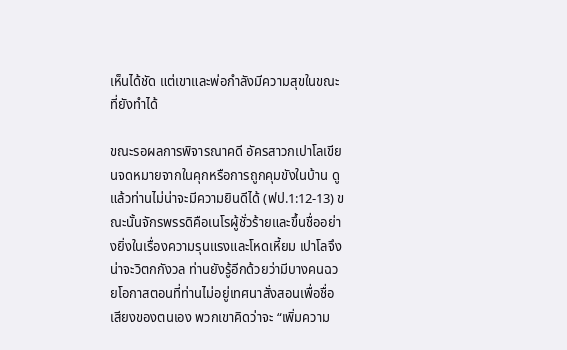เห็นได้ชัด แต่เขาและพ่อกำลังมีความสุขในขณะที่ยังทำได้

ขณะรอผลการพิจารณาคดี อัครสาวกเปาโลเขียนจดหมายจากในคุกหรือการถูกคุมขังในบ้าน ดูแล้วท่านไม่น่าจะมีความยินดีได้ (ฟป.1:12-13) ขณะนั้นจักรพรรดิคือเนโรผู้ชั่วร้ายและขึ้นชื่ออย่างยิ่งในเรื่องความรุนแรงและโหดเหี้ยม เปาโลจึงน่าจะวิตกกังวล ท่านยังรู้อีกด้วยว่ามีบางคนฉวยโอกาสตอนที่ท่านไม่อยู่เทศนาสั่งสอนเพื่อชื่อเสียงของตนเอง พวกเขาคิดว่าจะ “เพิ่มความ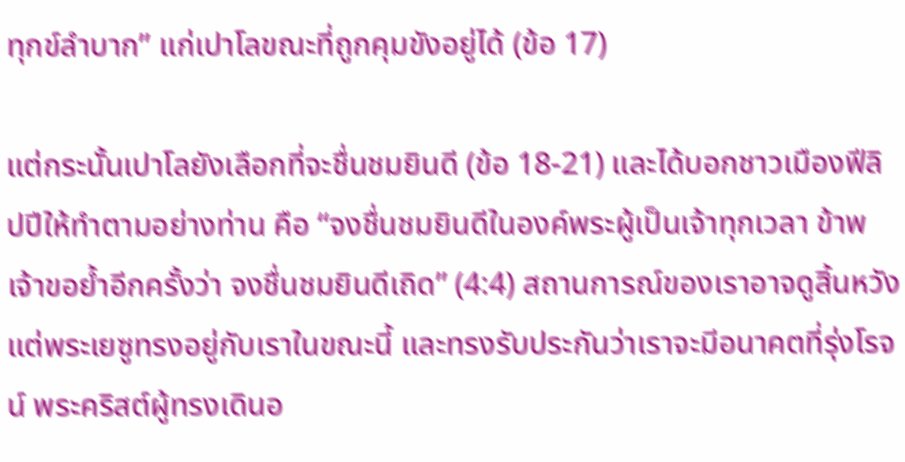ทุกข์ลำบาก” แก่เปาโลขณะที่ถูกคุมขังอยู่ได้ (ข้อ 17)

แต่กระนั้นเปาโลยังเลือกที่จะชื่นชมยินดี (ข้อ 18-21) และได้บอกชาวเมืองฟีลิปปีให้ทำตามอย่างท่าน คือ “จงชื่นชมยินดีในองค์พระผู้เป็นเจ้าทุกเวลา ข้าพเจ้าขอย้ำอีกครั้งว่า จงชื่นชมยินดีเถิด” (4:4) สถานการณ์ของเราอาจดูสิ้นหวัง แต่พระเยซูทรงอยู่กับเราในขณะนี้ และทรงรับประกันว่าเราจะมีอนาคตที่รุ่งโรจน์ พระคริสต์ผู้ทรงเดินอ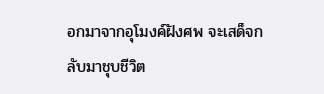อกมาจากอุโมงค์ฝังศพ จะเสด็จกลับมาชุบชีวิต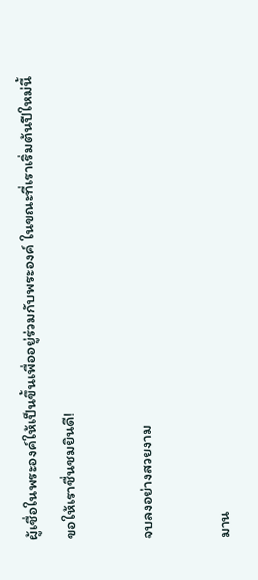ผู้เชื่อในพระองค์ให้เป็นขึ้นเพื่ออยู่ร่วมกับพระองค์ ในขณะที่เราเริ่มต้นปีใหม่นี้ ขอให้เราชื่นชมยินดี!

จบลงอย่างสวยงาม

มาน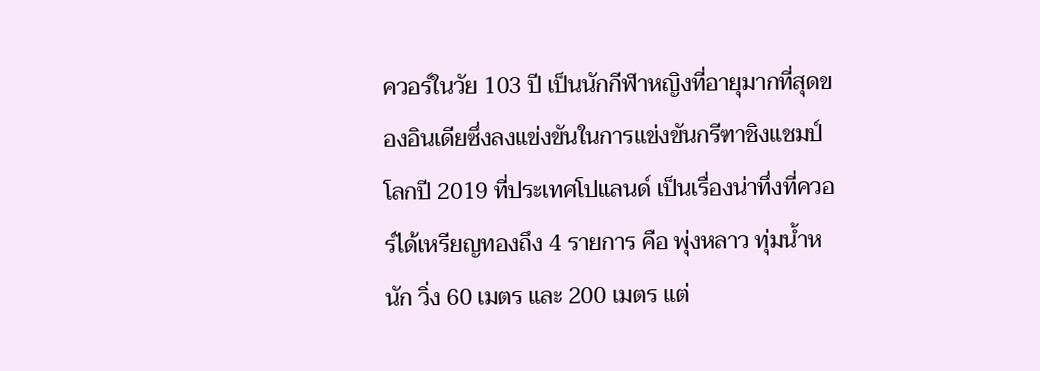ควอร์ในวัย 103 ปี เป็นนักกีฬาหญิงที่อายุมากที่สุดของอินเดียซึ่งลงแข่งขันในการแข่งขันกรีฑาชิงแชมป์โลกปี 2019 ที่ประเทศโปแลนด์ เป็นเรื่องน่าทึ่งที่ควอร์ได้เหรียญทองถึง 4 รายการ คือ พุ่งหลาว ทุ่มน้ำหนัก วิ่ง 60 เมตร และ 200 เมตร แต่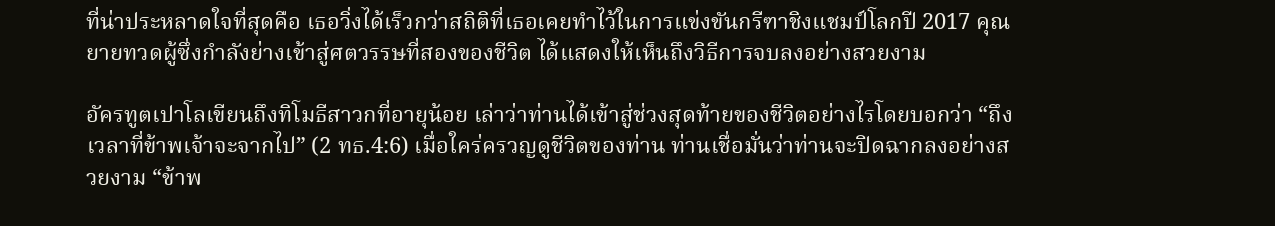ที่น่าประหลาดใจที่สุดคือ เธอวิ่งได้เร็วกว่าสถิติที่เธอเคยทำไว้ในการแข่งขันกรีฑาชิงแชมป์โลกปี 2017 คุณยายทวดผู้ซึ่งกำลังย่างเข้าสู่ศตวรรษที่สองของชีวิต ได้แสดงให้เห็นถึงวิธีการจบลงอย่างสวยงาม

อัครทูตเปาโลเขียนถึงทิโมธีสาวกที่อายุน้อย เล่าว่าท่านได้เข้าสู่ช่วงสุดท้ายของชีวิตอย่างไรโดยบอกว่า “ถึงเวลาที่ข้าพเจ้าจะจากไป” (2 ทธ.4:6) เมื่อใคร่ครวญดูชีวิตของท่าน ท่านเชื่อมั่นว่าท่านจะปิดฉากลงอย่างสวยงาม “ข้าพ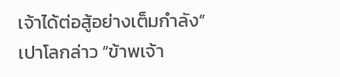เจ้าได้ต่อสู้อย่างเต็มกำลัง” เปาโลกล่าว “ข้าพเจ้า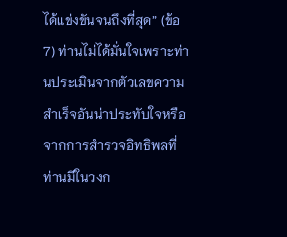ได้แข่งขันจนถึงที่สุด” (ข้อ 7) ท่านไม่ได้มั่นใจเพราะท่านประเมินจากตัวเลขความสำเร็จอันน่าประทับใจหรือจากการสำรวจอิทธิพลที่ท่านมีในวงก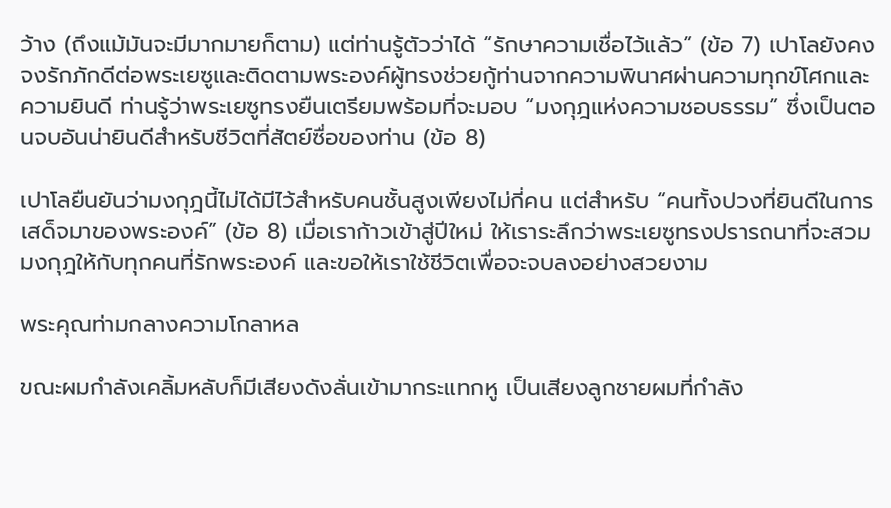ว้าง (ถึงแม้มันจะมีมากมายก็ตาม) แต่ท่านรู้ตัวว่าได้ “รักษาความเชื่อไว้แล้ว” (ข้อ 7) เปาโลยังคงจงรักภักดีต่อพระเยซูและติดตามพระองค์ผู้ทรงช่วยกู้ท่านจากความพินาศผ่านความทุกข์โศกและความยินดี ท่านรู้ว่าพระเยซูทรงยืนเตรียมพร้อมที่จะมอบ “มงกุฎแห่งความชอบธรรม” ซึ่งเป็นตอนจบอันน่ายินดีสำหรับชีวิตที่สัตย์ซื่อของท่าน (ข้อ 8)

เปาโลยืนยันว่ามงกุฎนี้ไม่ได้มีไว้สำหรับคนชั้นสูงเพียงไม่กี่คน แต่สำหรับ “คนทั้งปวงที่ยินดีในการเสด็จมาของพระองค์” (ข้อ 8) เมื่อเราก้าวเข้าสู่ปีใหม่ ให้เราระลึกว่าพระเยซูทรงปรารถนาที่จะสวมมงกุฎให้กับทุกคนที่รักพระองค์ และขอให้เราใช้ชีวิตเพื่อจะจบลงอย่างสวยงาม

พระคุณท่ามกลางความโกลาหล

ขณะผมกำลังเคลิ้มหลับก็มีเสียงดังลั่นเข้ามากระแทกหู เป็นเสียงลูกชายผมที่กำลัง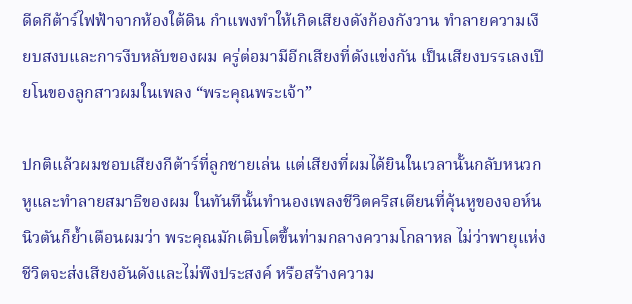ดีดกีต้าร์ไฟฟ้าจากห้องใต้ดิน กำแพงทำให้เกิดเสียงดังก้องกังวาน ทำลายความเงียบสงบและการงีบหลับของผม ครู่ต่อมามีอีกเสียงที่ดังแข่งกัน เป็นเสียงบรรเลงเปียโนของลูกสาวผมในเพลง “พระคุณพระเจ้า”

ปกติแล้วผมชอบเสียงกีต้าร์ที่ลูกชายเล่น แต่เสียงที่ผมได้ยินในเวลานั้นกลับหนวกหูและทำลายสมาธิของผม ในทันทีนั้นทำนองเพลงชีวิตคริสเตียนที่คุ้นหูของจอห์น นิวตันก็ย้ำเตือนผมว่า พระคุณมักเติบโตขึ้นท่ามกลางความโกลาหล ไม่ว่าพายุแห่งชีวิตจะส่งเสียงอันดังและไม่พึงประสงค์ หรือสร้างความ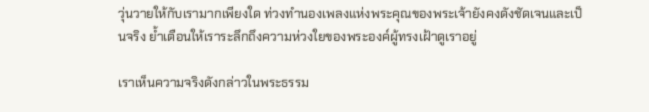วุ่นวายให้กับเรามากเพียงใด ท่วงทำนองเพลงแห่งพระคุณของพระเจ้ายังคงดังชัดเจนและเป็นจริง ย้ำเตือนให้เราระลึกถึงความห่วงใยของพระองค์ผู้ทรงเฝ้าดูเราอยู่

เราเห็นความจริงดังกล่าวในพระธรรม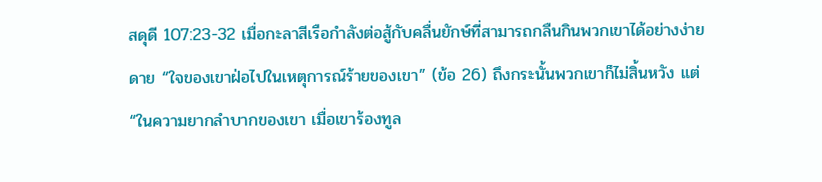สดุดี 107:23-32 เมื่อกะลาสีเรือกำลังต่อสู้กับคลื่นยักษ์ที่สามารถกลืนกินพวกเขาได้อย่างง่ายดาย “ใจของเขาฝ่อไปในเหตุการณ์ร้ายของเขา” (ข้อ 26) ถึงกระนั้นพวกเขาก็ไม่สิ้นหวัง แต่ “ในความยากลำบากของเขา เมื่อเขาร้องทูล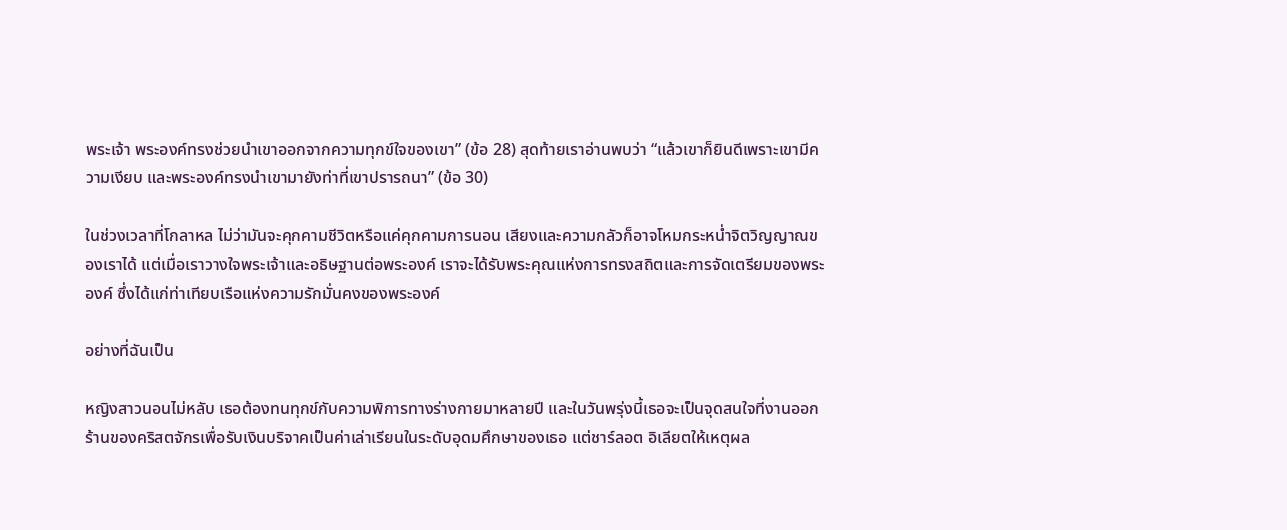พระเจ้า พระองค์ทรงช่วยนำเขาออกจากความทุกข์ใจของเขา” (ข้อ 28) สุดท้ายเราอ่านพบว่า “แล้วเขาก็ยินดีเพราะเขามีความเงียบ และพระองค์ทรงนำเขามายังท่าที่เขาปรารถนา” (ข้อ 30)

ในช่วงเวลาที่โกลาหล ไม่ว่ามันจะคุกคามชีวิตหรือแค่คุกคามการนอน เสียงและความกลัวก็อาจโหมกระหน่ำจิตวิญญาณของเราได้ แต่เมื่อเราวางใจพระเจ้าและอธิษฐานต่อพระองค์ เราจะได้รับพระคุณแห่งการทรงสถิตและการจัดเตรียมของพระองค์ ซึ่งได้แก่ท่าเทียบเรือแห่งความรักมั่นคงของพระองค์

อย่างที่ฉันเป็น

หญิงสาวนอนไม่หลับ เธอต้องทนทุกข์กับความพิการทางร่างกายมาหลายปี และในวันพรุ่งนี้เธอจะเป็นจุดสนใจที่งานออกร้านของคริสตจักรเพื่อรับเงินบริจาคเป็นค่าเล่าเรียนในระดับอุดมศึกษาของเธอ แต่ชาร์ลอต อิเลียตให้เหตุผล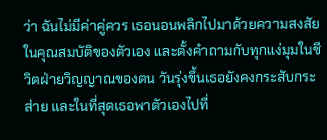ว่า ฉันไม่มีค่าคู่ควร เธอนอนพลิกไปมาด้วยความสงสัยในคุณสมบัติของตัวเอง และตั้งคำถามกับทุกแง่มุมในชีวิตฝ่ายวิญญาณของตน วันรุ่งขึ้นเธอยังคงกระสับกระส่าย และในที่สุดเธอพาตัวเองไปที่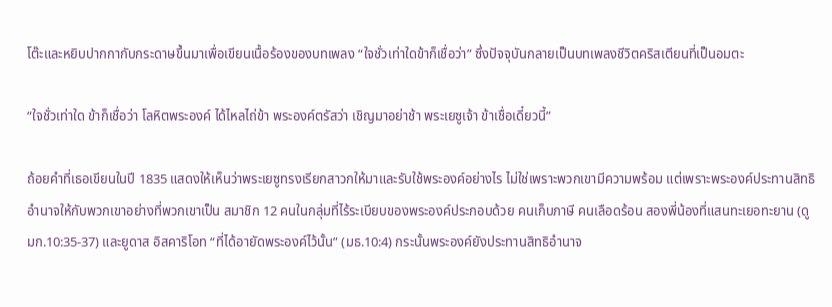โต๊ะและหยิบปากกากับกระดาษขึ้นมาเพื่อเขียนเนื้อร้องของบทเพลง “ใจชั่วเท่าใดข้าก็เชื่อว่า” ซึ่งปัจจุบันกลายเป็นบทเพลงชีวิตคริสเตียนที่เป็นอมตะ

“ใจชั่วเท่าใด ข้าก็เชื่อว่า โลหิตพระองค์ ได้ไหลไถ่ข้า พระองค์ตรัสว่า เชิญมาอย่าช้า พระเยซูเจ้า ข้าเชื่อเดี๋ยวนี้”

ถ้อยคำที่เธอเขียนในปี 1835 แสดงให้เห็นว่าพระเยซูทรงเรียกสาวกให้มาและรับใช้พระองค์อย่างไร ไม่ใช่เพราะพวกเขามีความพร้อม แต่เพราะพระองค์ประทานสิทธิอำนาจให้กับพวกเขาอย่างที่พวกเขาเป็น สมาชิก 12 คนในกลุ่มที่ไร้ระเบียบของพระองค์ประกอบด้วย คนเก็บภาษี คนเลือดร้อน สองพี่น้องที่แสนทะเยอทะยาน (ดูมก.10:35-37) และยูดาส อิสคาริโอท “ที่ได้อายัดพระองค์ไว้นั้น” (มธ.10:4) กระนั้นพระองค์ยังประทานสิทธิอำนาจ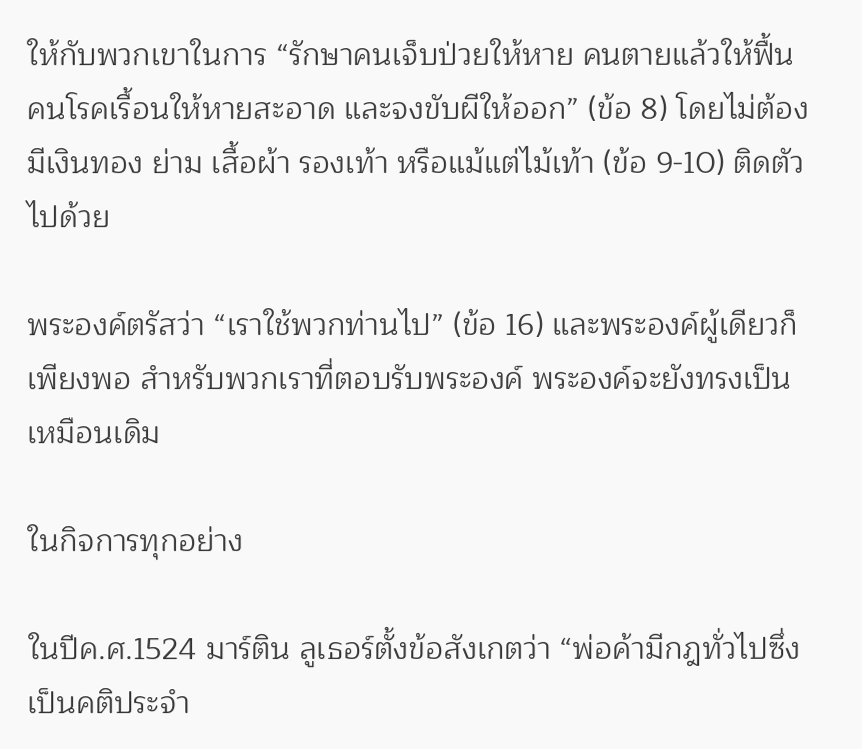ให้กับพวกเขาในการ “รักษาคนเจ็บป่วยให้หาย คนตายแล้วให้ฟื้น คนโรคเรื้อนให้หายสะอาด และจงขับผีให้ออก” (ข้อ 8) โดยไม่ต้องมีเงินทอง ย่าม เสื้อผ้า รองเท้า หรือแม้แต่ไม้เท้า (ข้อ 9-10) ติดตัวไปด้วย

พระองค์ตรัสว่า “เราใช้พวกท่านไป” (ข้อ 16) และพระองค์ผู้เดียวก็เพียงพอ สำหรับพวกเราที่ตอบรับพระองค์ พระองค์จะยังทรงเป็นเหมือนเดิม

ในกิจการทุกอย่าง

ในปีค.ศ.1524 มาร์ติน ลูเธอร์ตั้งข้อสังเกตว่า “พ่อค้ามีกฎทั่วไปซึ่งเป็นคติประจำ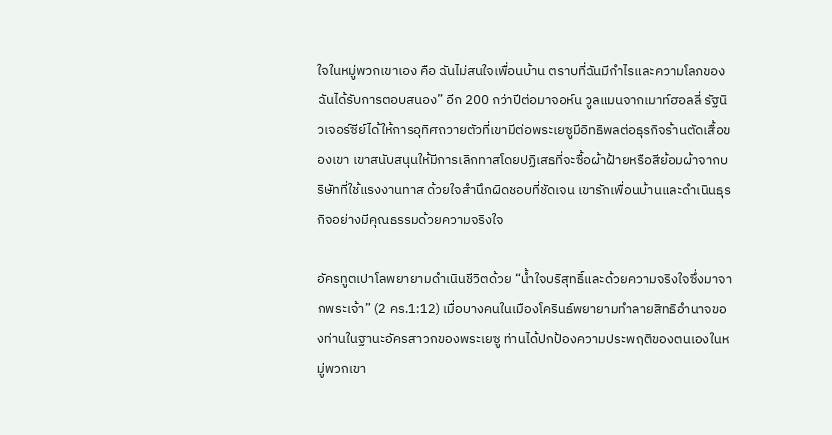ใจในหมู่พวกเขาเอง คือ ฉันไม่สนใจเพื่อนบ้าน ตราบที่ฉันมีกำไรและความโลภของฉันได้รับการตอบสนอง” อีก 200 กว่าปีต่อมาจอห์น วูลแมนจากเมาท์ฮอลลี่ รัฐนิวเจอร์ซีย์ได้ให้การอุทิศถวายตัวที่เขามีต่อพระเยซูมีอิทธิพลต่อธุรกิจร้านตัดเสื้อของเขา เขาสนับสนุนให้มีการเลิกทาสโดยปฏิเสธที่จะซื้อผ้าฝ้ายหรือสีย้อมผ้าจากบริษัทที่ใช้แรงงานทาส ด้วยใจสำนึกผิดชอบที่ชัดเจน เขารักเพื่อนบ้านและดำเนินธุรกิจอย่างมีคุณธรรมด้วยความจริงใจ

อัครทูตเปาโลพยายามดำเนินชีวิตด้วย “น้ำใจบริสุทธิ์และด้วยความจริงใจซึ่งมาจากพระเจ้า” (2 คร.1:12) เมื่อบางคนในเมืองโครินธ์พยายามทำลายสิทธิอำนาจของท่านในฐานะอัครสาวกของพระเยซู ท่านได้ปกป้องความประพฤติของตนเองในหมู่พวกเขา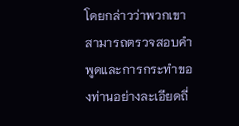โดยกล่าวว่าพวกเขาสามารถตรวจสอบคำพูดและการกระทำของท่านอย่างละเอียดถี่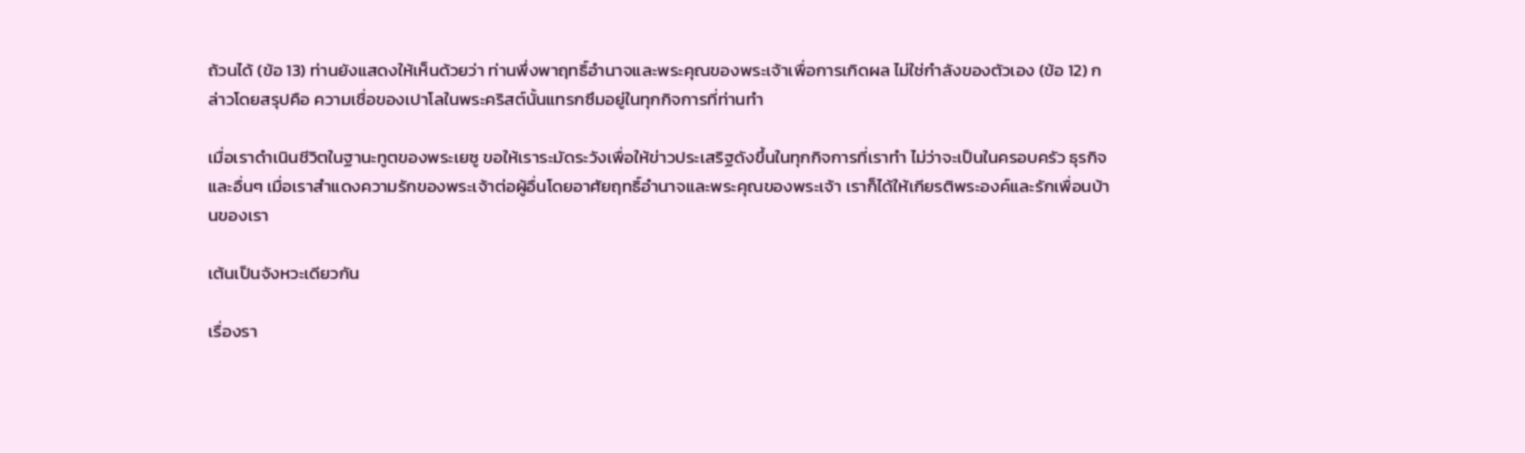ถ้วนได้ (ข้อ 13) ท่านยังแสดงให้เห็นด้วยว่า ท่านพึ่งพาฤทธิ์อำนาจและพระคุณของพระเจ้าเพื่อการเกิดผล ไม่ใช่กำลังของตัวเอง (ข้อ 12) กล่าวโดยสรุปคือ ความเชื่อของเปาโลในพระคริสต์นั้นแทรกซึมอยู่ในทุกกิจการที่ท่านทำ

เมื่อเราดำเนินชีวิตในฐานะทูตของพระเยซู ขอให้เราระมัดระวังเพื่อให้ข่าวประเสริฐดังขึ้นในทุกกิจการที่เราทำ ไม่ว่าจะเป็นในครอบครัว ธุรกิจ และอื่นๆ เมื่อเราสำแดงความรักของพระเจ้าต่อผู้อื่นโดยอาศัยฤทธิ์อำนาจและพระคุณของพระเจ้า เราก็ได้ให้เกียรติพระองค์และรักเพื่อนบ้านของเรา

เต้นเป็นจังหวะเดียวกัน

เรื่องรา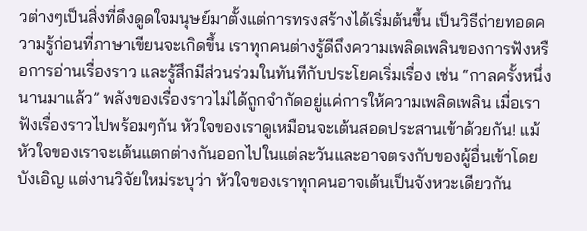วต่างๆเป็นสิ่งที่ดึงดูดใจมนุษย์มาตั้งแต่การทรงสร้างได้เริ่มต้นขึ้น เป็นวิธีถ่ายทอดความรู้ก่อนที่ภาษาเขียนจะเกิดขึ้น เราทุกคนต่างรู้ดีถึงความเพลิดเพลินของการฟังหรือการอ่านเรื่องราว และรู้สึกมีส่วนร่วมในทันทีกับประโยคเริ่มเรื่อง เช่น “กาลครั้งหนึ่งนานมาแล้ว” พลังของเรื่องราวไม่ได้ถูกจำกัดอยู่แค่การให้ความเพลิดเพลิน เมื่อเราฟังเรื่องราวไปพร้อมๆกัน หัวใจของเราดูเหมือนจะเต้นสอดประสานเข้าด้วยกัน! แม้หัวใจของเราจะเต้นแตกต่างกันออกไปในแต่ละวันและอาจตรงกับของผู้อื่นเข้าโดยบังเอิญ แต่งานวิจัยใหม่ระบุว่า หัวใจของเราทุกคนอาจเต้นเป็นจังหวะเดียวกัน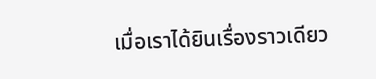เมื่อเราได้ยินเรื่องราวเดียว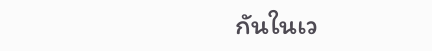กันในเว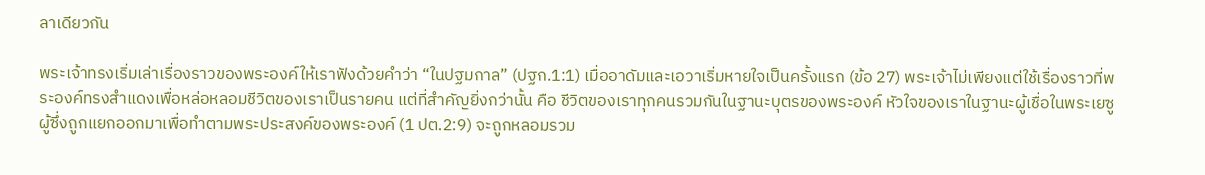ลาเดียวกัน

พระเจ้าทรงเริ่มเล่าเรื่องราวของพระองค์ให้เราฟังด้วยคำว่า “ในปฐมกาล” (ปฐก.1:1) เมื่ออาดัมและเอวาเริ่มหายใจเป็นครั้งแรก (ข้อ 27) พระเจ้าไม่เพียงแต่ใช้เรื่องราวที่พระองค์ทรงสำแดงเพื่อหล่อหลอมชีวิตของเราเป็นรายคน แต่ที่สำคัญยิ่งกว่านั้น คือ ชีวิตของเราทุกคนรวมกันในฐานะบุตรของพระองค์ หัวใจของเราในฐานะผู้เชื่อในพระเยซู ผู้ซึ่งถูกแยกออกมาเพื่อทำตามพระประสงค์ของพระองค์ (1 ปต.2:9) จะถูกหลอมรวม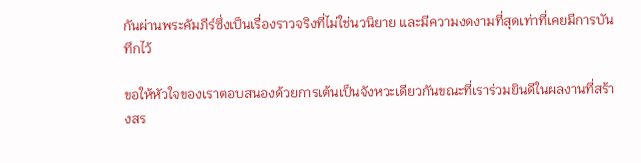กันผ่านพระคัมภีร์ซึ่งเป็นเรื่องราวจริงที่ไม่ใช่นวนิยาย และมีความงดงามที่สุดเท่าที่เคยมีการบันทึกไว้

ขอให้หัวใจของเราตอบสนองด้วยการเต้นเป็นจังหวะเดียวกันขณะที่เราร่วมยินดีในผลงานที่สร้างสร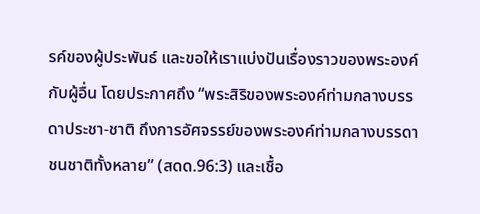รค์ของผู้ประพันธ์ และขอให้เราแบ่งปันเรื่องราวของพระองค์กับผู้อื่น โดยประกาศถึง “พระสิริของพระองค์ท่ามกลางบรรดาประชา-ชาติ ถึงการอัศจรรย์ของพระองค์ท่ามกลางบรรดาชนชาติทั้งหลาย” (สดด.96:3) และเชื้อ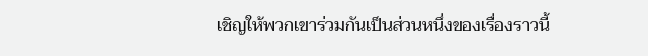เชิญให้พวกเขาร่วมกันเป็นส่วนหนึ่งของเรื่องราวนี้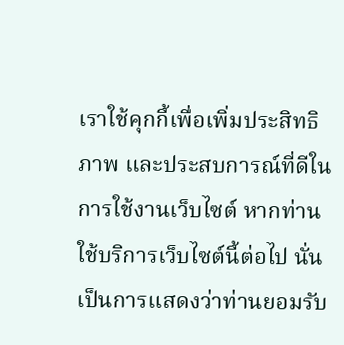เราใช้คุกกี้เพื่อเพิ่มประสิทธิภาพ และประสบการณ์ที่ดีในการใช้งานเว็บไซต์ หากท่านใช้บริการเว็บไซต์นี้ต่อไป นั่นเป็นการแสดงว่าท่านยอมรับ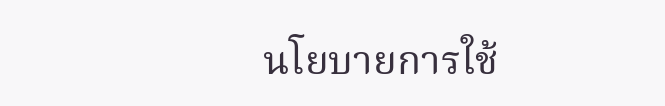นโยบายการใช้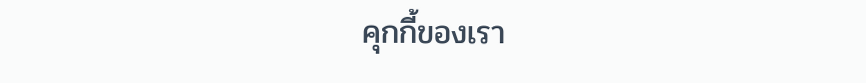คุกกี้ของเรา